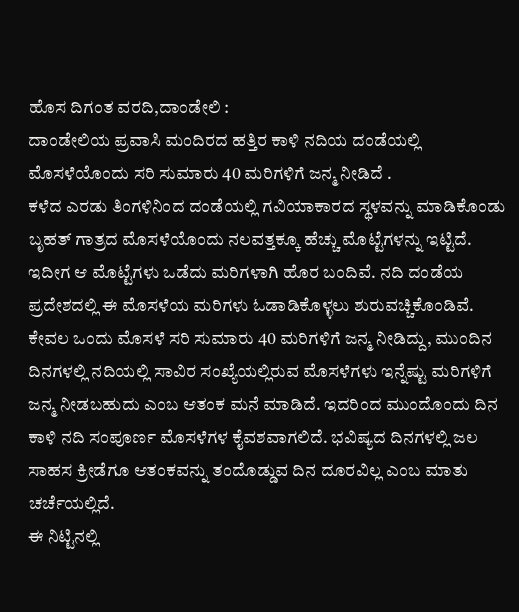ಹೊಸ ದಿಗಂತ ವರದಿ,ದಾಂಡೇಲಿ :
ದಾಂಡೇಲಿಯ ಪ್ರವಾಸಿ ಮಂದಿರದ ಹತ್ತಿರ ಕಾಳಿ ನದಿಯ ದಂಡೆಯಲ್ಲಿ ಮೊಸಳೆಯೊಂದು ಸರಿ ಸುಮಾರು 40 ಮರಿಗಳಿಗೆ ಜನ್ಮ ನೀಡಿದೆ .
ಕಳೆದ ಎರಡು ತಿಂಗಳಿನಿಂದ ದಂಡೆಯಲ್ಲಿ ಗವಿಯಾಕಾರದ ಸ್ಥಳವನ್ನು ಮಾಡಿಕೊಂಡು ಬೃಹತ್ ಗಾತ್ರದ ಮೊಸಳೆಯೊಂದು ನಲವತ್ತಕ್ಕೂ ಹೆಚ್ಚು ಮೊಟ್ಟೆಗಳನ್ನು ಇಟ್ಟಿದೆ. ಇದೀಗ ಆ ಮೊಟ್ಟೆಗಳು ಒಡೆದು ಮರಿಗಳಾಗಿ ಹೊರ ಬಂದಿವೆ. ನದಿ ದಂಡೆಯ ಪ್ರದೇಶದಲ್ಲಿ ಈ ಮೊಸಳೆಯ ಮರಿಗಳು ಓಡಾಡಿಕೊಳ್ಳಲು ಶುರುವಚ್ಚಿಕೊಂಡಿವೆ.
ಕೇವಲ ಒಂದು ಮೊಸಳೆ ಸರಿ ಸುಮಾರು 40 ಮರಿಗಳಿಗೆ ಜನ್ಮ ನೀಡಿದ್ದು, ಮುಂದಿನ ದಿನಗಳಲ್ಲಿ ನದಿಯಲ್ಲಿ ಸಾವಿರ ಸಂಖ್ಯೆಯಲ್ಲಿರುವ ಮೊಸಳೆಗಳು ಇನ್ನೆಷ್ಟು ಮರಿಗಳಿಗೆ ಜನ್ಮ ನೀಡಬಹುದು ಎಂಬ ಆತಂಕ ಮನೆ ಮಾಡಿದೆ. ಇದರಿಂದ ಮುಂದೊಂದು ದಿನ ಕಾಳಿ ನದಿ ಸಂಪೂರ್ಣ ಮೊಸಳೆಗಳ ಕೈವಶವಾಗಲಿದೆ. ಭವಿಷ್ಯದ ದಿನಗಳಲ್ಲಿ ಜಲ ಸಾಹಸ ಕ್ರೀಡೆಗೂ ಆತಂಕವನ್ನು ತಂದೊಡ್ಡುವ ದಿನ ದೂರವಿಲ್ಲ ಎಂಬ ಮಾತು ಚರ್ಚೆಯಲ್ಲಿದೆ.
ಈ ನಿಟ್ಟಿನಲ್ಲಿ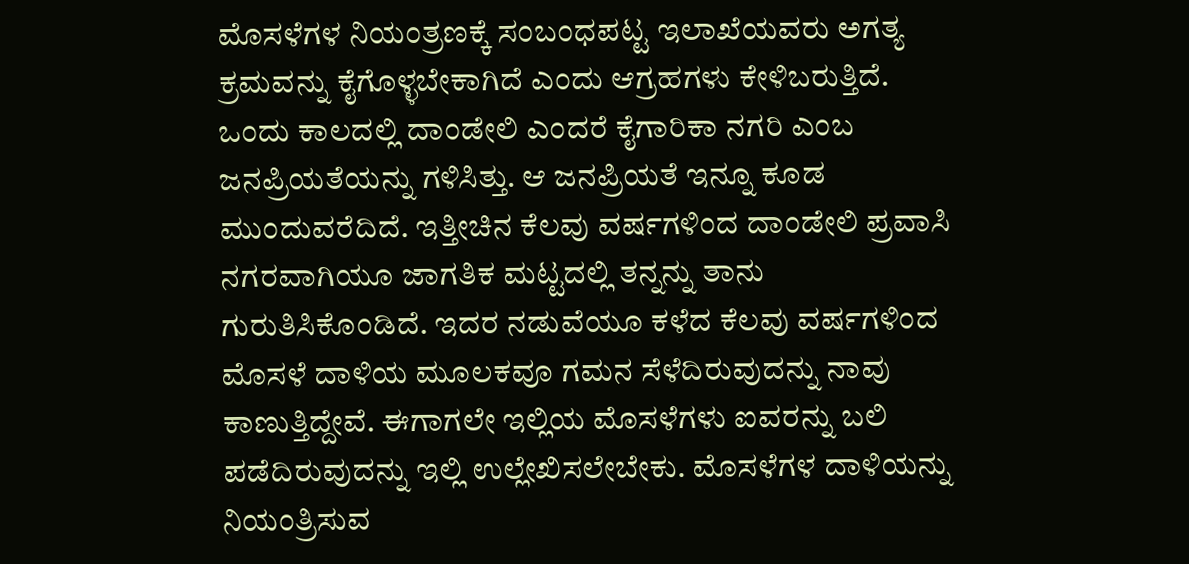ಮೊಸಳೆಗಳ ನಿಯಂತ್ರಣಕ್ಕೆ ಸಂಬಂಧಪಟ್ಟ ಇಲಾಖೆಯವರು ಅಗತ್ಯ ಕ್ರಮವನ್ನು ಕೈಗೊಳ್ಳಬೇಕಾಗಿದೆ ಎಂದು ಆಗ್ರಹಗಳು ಕೇಳಿಬರುತ್ತಿದೆ.
ಒಂದು ಕಾಲದಲ್ಲಿ ದಾಂಡೇಲಿ ಎಂದರೆ ಕೈಗಾರಿಕಾ ನಗರಿ ಎಂಬ ಜನಪ್ರಿಯತೆಯನ್ನು ಗಳಿಸಿತ್ತು. ಆ ಜನಪ್ರಿಯತೆ ಇನ್ನೂ ಕೂಡ ಮುಂದುವರೆದಿದೆ. ಇತ್ತೀಚಿನ ಕೆಲವು ವರ್ಷಗಳಿಂದ ದಾಂಡೇಲಿ ಪ್ರವಾಸಿ ನಗರವಾಗಿಯೂ ಜಾಗತಿಕ ಮಟ್ಟದಲ್ಲಿ ತನ್ನನ್ನು ತಾನು ಗುರುತಿಸಿಕೊಂಡಿದೆ. ಇದರ ನಡುವೆಯೂ ಕಳೆದ ಕೆಲವು ವರ್ಷಗಳಿಂದ ಮೊಸಳೆ ದಾಳಿಯ ಮೂಲಕವೂ ಗಮನ ಸೆಳೆದಿರುವುದನ್ನು ನಾವು ಕಾಣುತ್ತಿದ್ದೇವೆ. ಈಗಾಗಲೇ ಇಲ್ಲಿಯ ಮೊಸಳೆಗಳು ಐವರನ್ನು ಬಲಿ ಪಡೆದಿರುವುದನ್ನು ಇಲ್ಲಿ ಉಲ್ಲೇಖಿಸಲೇಬೇಕು. ಮೊಸಳೆಗಳ ದಾಳಿಯನ್ನು ನಿಯಂತ್ರಿಸುವ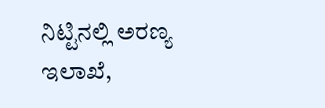ನಿಟ್ಟಿನಲ್ಲಿ ಅರಣ್ಯ ಇಲಾಖೆ,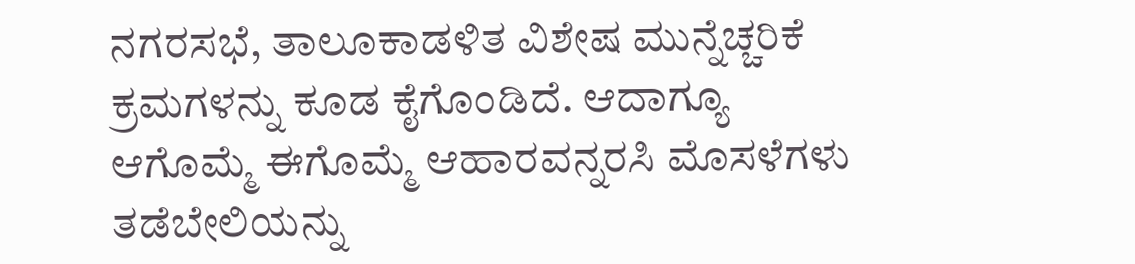ನಗರಸಭೆ, ತಾಲೂಕಾಡಳಿತ ವಿಶೇಷ ಮುನ್ನೆಚ್ಚರಿಕೆ ಕ್ರಮಗಳನ್ನು ಕೂಡ ಕೈಗೊಂಡಿದೆ. ಆದಾಗ್ಯೂ ಆಗೊಮ್ಮೆ ಈಗೊಮ್ಮೆ ಆಹಾರವನ್ನರಸಿ ಮೊಸಳೆಗಳು ತಡೆಬೇಲಿಯನ್ನು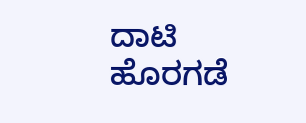ದಾಟಿ ಹೊರಗಡೆ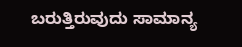ಬರುತ್ತಿರುವುದು ಸಾಮಾನ್ಯ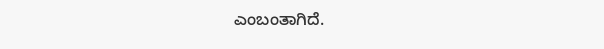ಎಂಬಂತಾಗಿದೆ.